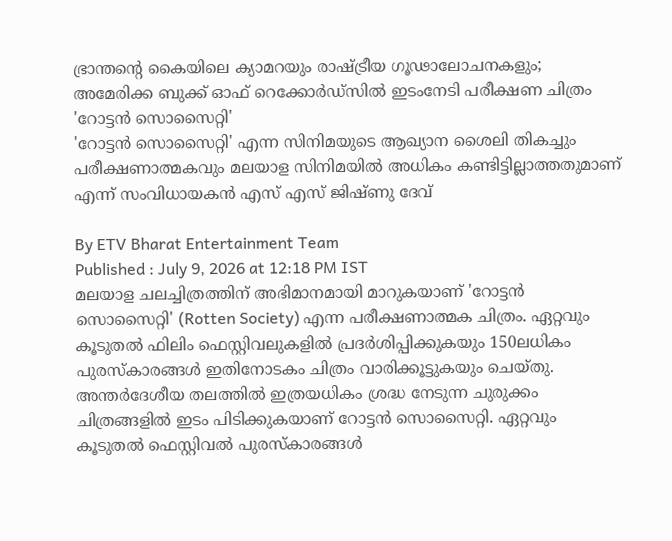ഭ്രാന്തൻ്റെ കൈയിലെ ക്യാമറയും രാഷ്ട്രീയ ഗൂഢാലോചനകളും; അമേരിക്ക ബുക്ക് ഓഫ് റെക്കോർഡ്സിൽ ഇടംനേടി പരീക്ഷണ ചിത്രം 'റോട്ടൻ സൊസൈറ്റി'
'റോട്ടൻ സൊസൈറ്റി' എന്ന സിനിമയുടെ ആഖ്യാന ശൈലി തികച്ചും പരീക്ഷണാത്മകവും മലയാള സിനിമയിൽ അധികം കണ്ടിട്ടില്ലാത്തതുമാണ് എന്ന് സംവിധായകൻ എസ് എസ് ജിഷ്ണു ദേവ്

By ETV Bharat Entertainment Team
Published : July 9, 2026 at 12:18 PM IST
മലയാള ചലച്ചിത്രത്തിന് അഭിമാനമായി മാറുകയാണ് 'റോട്ടൻ സൊസൈറ്റി' (Rotten Society) എന്ന പരീക്ഷണാത്മക ചിത്രം. ഏറ്റവും കൂടുതൽ ഫിലിം ഫെസ്റ്റിവലുകളിൽ പ്രദർശിപ്പിക്കുകയും 150ലധികം പുരസ്കാരങ്ങൾ ഇതിനോടകം ചിത്രം വാരിക്കൂട്ടുകയും ചെയ്തു. അന്തർദേശീയ തലത്തിൽ ഇത്രയധികം ശ്രദ്ധ നേടുന്ന ചുരുക്കം ചിത്രങ്ങളിൽ ഇടം പിടിക്കുകയാണ് റോട്ടൻ സൊസൈറ്റി. ഏറ്റവും കൂടുതൽ ഫെസ്റ്റിവൽ പുരസ്കാരങ്ങൾ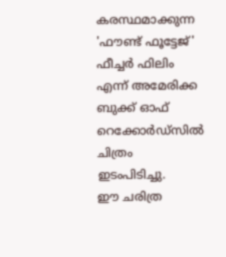കരസ്ഥമാക്കുന്ന 'ഫൗണ്ട് ഫൂട്ടേജ്' ഫീച്ചർ ഫിലിം എന്ന് അമേരിക്ക ബുക്ക് ഓഫ് റെക്കോർഡ്സിൽ ചിത്രം ഇടംപിടിച്ചു.
ഈ ചരിത്ര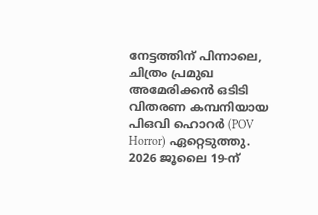നേട്ടത്തിന് പിന്നാലെ, ചിത്രം പ്രമുഖ അമേരിക്കൻ ഒടിടി വിതരണ കമ്പനിയായ പിഒവി ഹൊറർ (POV Horror) ഏറ്റെടുത്തു. 2026 ജൂലൈ 19-ന്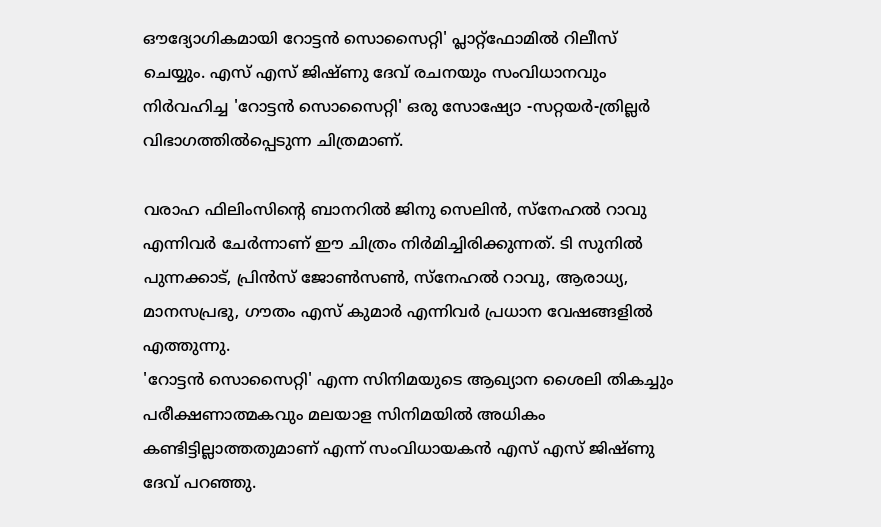ഔദ്യോഗികമായി റോട്ടൻ സൊസൈറ്റി' പ്ലാറ്റ്ഫോമിൽ റിലീസ് ചെയ്യും. എസ് എസ് ജിഷ്ണു ദേവ് രചനയും സംവിധാനവും നിർവഹിച്ച 'റോട്ടൻ സൊസൈറ്റി' ഒരു സോഷ്യോ -സറ്റയർ-ത്രില്ലർ വിഭാഗത്തിൽപ്പെടുന്ന ചിത്രമാണ്.

വരാഹ ഫിലിംസിൻ്റെ ബാനറിൽ ജിനു സെലിൻ, സ്നേഹൽ റാവു എന്നിവർ ചേർന്നാണ് ഈ ചിത്രം നിർമിച്ചിരിക്കുന്നത്. ടി സുനിൽ പുന്നക്കാട്, പ്രിൻസ് ജോൺസൺ, സ്നേഹൽ റാവു, ആരാധ്യ, മാനസപ്രഭു, ഗൗതം എസ് കുമാർ എന്നിവർ പ്രധാന വേഷങ്ങളിൽ എത്തുന്നു.
'റോട്ടൻ സൊസൈറ്റി' എന്ന സിനിമയുടെ ആഖ്യാന ശൈലി തികച്ചും പരീക്ഷണാത്മകവും മലയാള സിനിമയിൽ അധികം കണ്ടിട്ടില്ലാത്തതുമാണ് എന്ന് സംവിധായകൻ എസ് എസ് ജിഷ്ണു ദേവ് പറഞ്ഞു.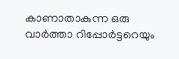കാണാതാകുന്ന ഒരു വാർത്താ റിപ്പോർട്ടറെയും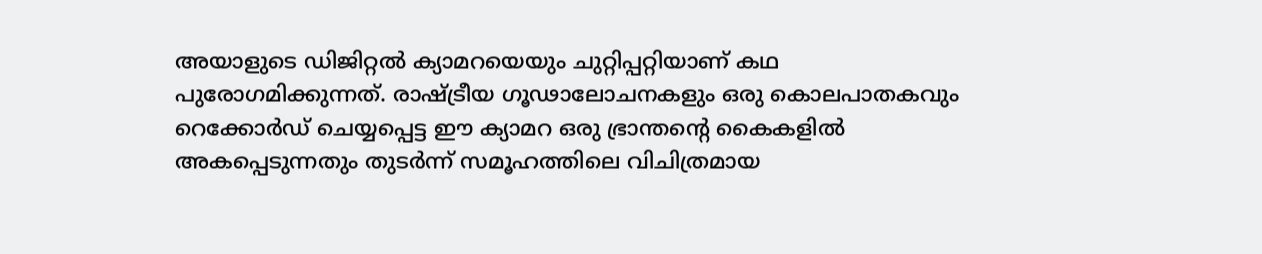അയാളുടെ ഡിജിറ്റൽ ക്യാമറയെയും ചുറ്റിപ്പറ്റിയാണ് കഥ പുരോഗമിക്കുന്നത്. രാഷ്ട്രീയ ഗൂഢാലോചനകളും ഒരു കൊലപാതകവും റെക്കോർഡ് ചെയ്യപ്പെട്ട ഈ ക്യാമറ ഒരു ഭ്രാന്തൻ്റെ കൈകളിൽ അകപ്പെടുന്നതും തുടർന്ന് സമൂഹത്തിലെ വിചിത്രമായ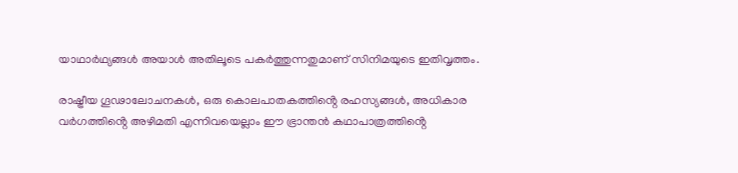യാഥാർഥ്യങ്ങൾ അയാൾ അതിലൂടെ പകർത്തുന്നതുമാണ് സിനിമയുടെ ഇതിവൃത്തം.

രാഷ്ട്രീയ ഗൂഢാലോചനകൾ, ഒരു കൊലപാതകത്തിൻ്റെ രഹസ്യങ്ങൾ, അധികാര വർഗത്തിൻ്റെ അഴിമതി എന്നിവയെല്ലാം ഈ ഭ്രാന്തൻ കഥാപാത്രത്തിൻ്റെ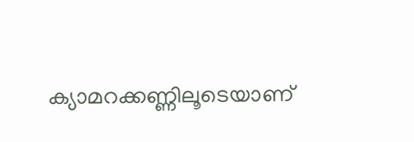ക്യാമറക്കണ്ണിലൂടെയാണ്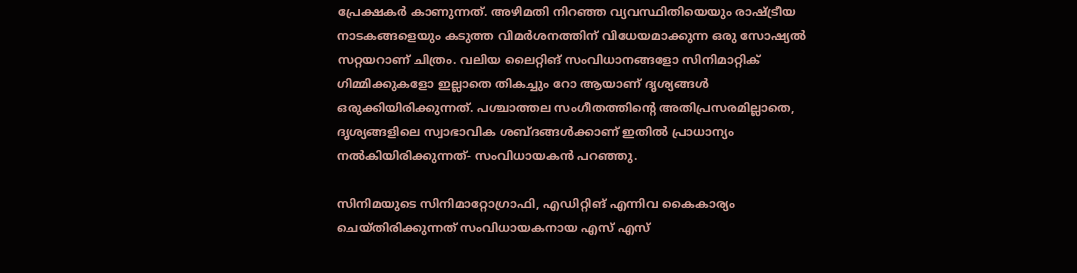പ്രേക്ഷകർ കാണുന്നത്. അഴിമതി നിറഞ്ഞ വ്യവസ്ഥിതിയെയും രാഷ്ട്രീയ നാടകങ്ങളെയും കടുത്ത വിമർശനത്തിന് വിധേയമാക്കുന്ന ഒരു സോഷ്യൽ സറ്റയറാണ് ചിത്രം. വലിയ ലൈറ്റിങ് സംവിധാനങ്ങളോ സിനിമാറ്റിക് ഗിമ്മിക്കുകളോ ഇല്ലാതെ തികച്ചും റോ ആയാണ് ദൃശ്യങ്ങൾ ഒരുക്കിയിരിക്കുന്നത്. പശ്ചാത്തല സംഗീതത്തിൻ്റെ അതിപ്രസരമില്ലാതെ, ദൃശ്യങ്ങളിലെ സ്വാഭാവിക ശബ്ദങ്ങൾക്കാണ് ഇതിൽ പ്രാധാന്യം നൽകിയിരിക്കുന്നത്- സംവിധായകൻ പറഞ്ഞു.

സിനിമയുടെ സിനിമാറ്റോഗ്രാഫി, എഡിറ്റിങ് എന്നിവ കൈകാര്യം ചെയ്തിരിക്കുന്നത് സംവിധായകനായ എസ് എസ്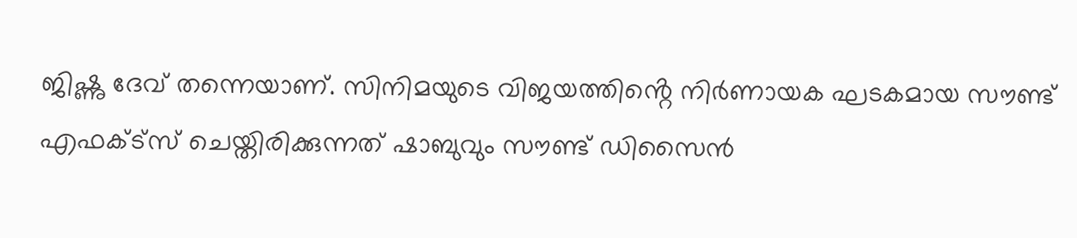ജിഷ്ണു ദേവ് തന്നെയാണ്. സിനിമയുടെ വിജയത്തിൻ്റെ നിർണായക ഘടകമായ സൗണ്ട് എഫക്ട്സ് ചെയ്തിരിക്കുന്നത് ഷാബുവും സൗണ്ട് ഡിസൈൻ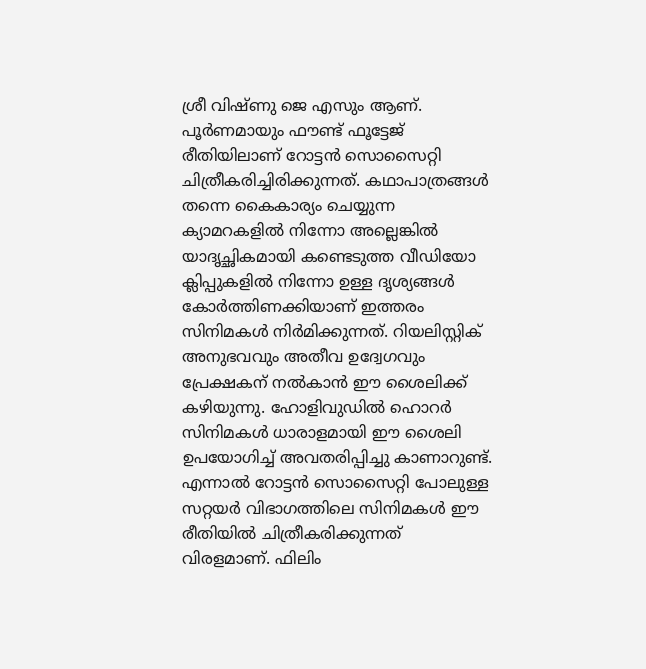ശ്രീ വിഷ്ണു ജെ എസും ആണ്.
പൂർണമായും ഫൗണ്ട് ഫൂട്ടേജ് രീതിയിലാണ് റോട്ടൻ സൊസൈറ്റി ചിത്രീകരിച്ചിരിക്കുന്നത്. കഥാപാത്രങ്ങൾ തന്നെ കൈകാര്യം ചെയ്യുന്ന ക്യാമറകളിൽ നിന്നോ അല്ലെങ്കിൽ യാദൃച്ഛികമായി കണ്ടെടുത്ത വീഡിയോ ക്ലിപ്പുകളിൽ നിന്നോ ഉള്ള ദൃശ്യങ്ങൾ കോർത്തിണക്കിയാണ് ഇത്തരം സിനിമകൾ നിർമിക്കുന്നത്. റിയലിസ്റ്റിക് അനുഭവവും അതീവ ഉദ്വേഗവും പ്രേക്ഷകന് നൽകാൻ ഈ ശൈലിക്ക് കഴിയുന്നു. ഹോളിവുഡിൽ ഹൊറർ സിനിമകൾ ധാരാളമായി ഈ ശൈലി ഉപയോഗിച്ച് അവതരിപ്പിച്ചു കാണാറുണ്ട്. എന്നാൽ റോട്ടൻ സൊസൈറ്റി പോലുള്ള സറ്റയർ വിഭാഗത്തിലെ സിനിമകൾ ഈ രീതിയിൽ ചിത്രീകരിക്കുന്നത് വിരളമാണ്. ഫിലിം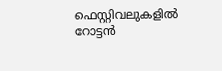ഫെസ്റ്റിവലുകളിൽ റോട്ടൻ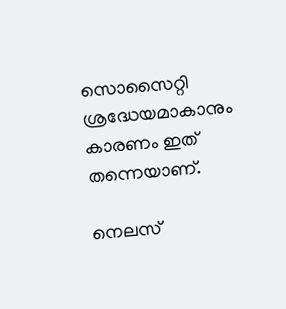സൊസൈറ്റി ശ്രദ്ധേയമാകാനും കാരണം ഇത് തന്നെയാണ്.

നെലസ്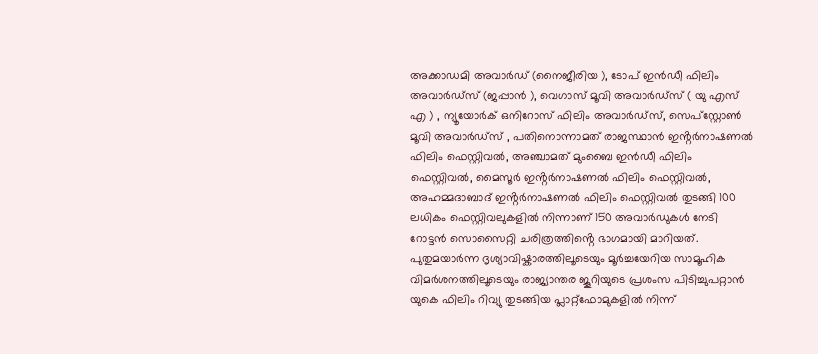അക്കാഡമി അവാർഡ് (നൈജീരിയ ), ടോപ് ഇൻഡീ ഫിലിം അവാർഡ്സ് (ജപ്പാൻ ), വെഗാസ് മൂവി അവാർഡ്സ് ( യു എസ് എ ) , ന്യൂയോർക് ഒനിറോസ് ഫിലിം അവാർഡ്സ്, സെപ്സ്റ്റോൺ മൂവി അവാർഡ്സ് , പതിനൊന്നാമത് രാജസ്ഥാൻ ഇൻ്റർനാഷണൽ ഫിലിം ഫെസ്റ്റിവൽ, അഞ്ചാമത് മുംബൈ ഇൻഡീ ഫിലിം ഫെസ്റ്റിവൽ, മൈസൂർ ഇൻ്റർനാഷണൽ ഫിലിം ഫെസ്റ്റിവൽ, അഹമ്മദാബാദ് ഇൻ്റർനാഷണൽ ഫിലിം ഫെസ്റ്റിവൽ തുടങ്ങി 100 ലധികം ഫെസ്റ്റിവലുകളിൽ നിന്നാണ് 150 അവാർഡുകൾ നേടി റോട്ടൻ സൊസൈറ്റി ചരിത്രത്തിൻ്റെ ഭാഗമായി മാറിയത്. പുതുമയാർന്ന ദൃശ്യാവിഷ്കാരത്തിലൂടെയും മൂർച്ചയേറിയ സാമൂഹിക വിമർശനത്തിലൂടെയും രാജ്യാന്തര ജൂറിയുടെ പ്രശംസ പിടിച്ചുപറ്റാൻ യുകെ ഫിലിം റിവ്യു തുടങ്ങിയ പ്ലാറ്റ്ഫോമുകളിൽ നിന്ന്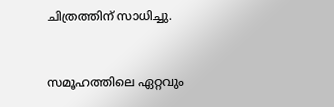ചിത്രത്തിന് സാധിച്ചു.


സമൂഹത്തിലെ ഏറ്റവും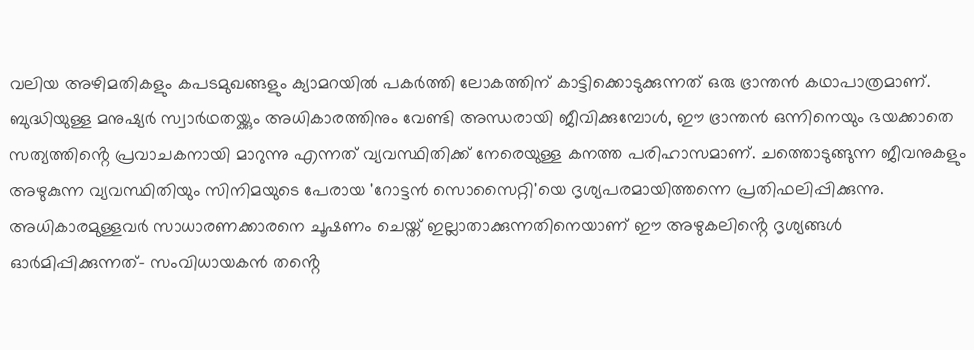വലിയ അഴിമതികളും കപടമുഖങ്ങളും ക്യാമറയിൽ പകർത്തി ലോകത്തിന് കാട്ടിക്കൊടുക്കുന്നത് ഒരു ഭ്രാന്തൻ കഥാപാത്രമാണ്. ബുദ്ധിയുള്ള മനുഷ്യർ സ്വാർഥതയ്ക്കും അധികാരത്തിനും വേണ്ടി അന്ധരായി ജീവിക്കുമ്പോൾ, ഈ ഭ്രാന്തൻ ഒന്നിനെയും ഭയക്കാതെ സത്യത്തിൻ്റെ പ്രവാചകനായി മാറുന്നു എന്നത് വ്യവസ്ഥിതിക്ക് നേരെയുള്ള കനത്ത പരിഹാസമാണ്. ചത്തൊടുങ്ങുന്ന ജീവനുകളും അഴുകുന്ന വ്യവസ്ഥിതിയും സിനിമയുടെ പേരായ 'റോട്ടൻ സൊസൈറ്റി'യെ ദൃശ്യപരമായിത്തന്നെ പ്രതിഫലിപ്പിക്കുന്നു. അധികാരമുള്ളവർ സാധാരണക്കാരനെ ചൂഷണം ചെയ്ത് ഇല്ലാതാക്കുന്നതിനെയാണ് ഈ അഴുകലിൻ്റെ ദൃശ്യങ്ങൾ ഓർമിപ്പിക്കുന്നത്- സംവിധായകൻ തൻ്റെ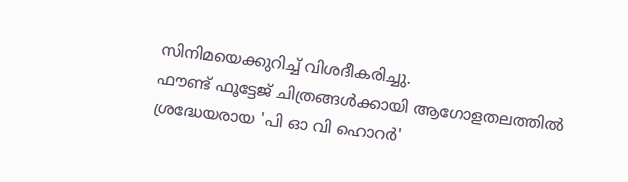സിനിമയെക്കുറിച്ച് വിശദീകരിച്ചു.
ഫൗണ്ട് ഫൂട്ടേജ് ചിത്രങ്ങൾക്കായി ആഗോളതലത്തിൽ ശ്രദ്ധേയരായ 'പി ഓ വി ഹൊറർ'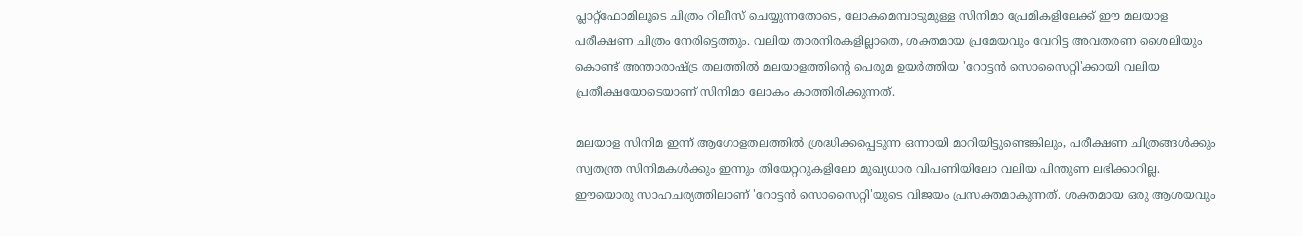പ്ലാറ്റ്ഫോമിലൂടെ ചിത്രം റിലീസ് ചെയ്യുന്നതോടെ, ലോകമെമ്പാടുമുള്ള സിനിമാ പ്രേമികളിലേക്ക് ഈ മലയാള പരീക്ഷണ ചിത്രം നേരിട്ടെത്തും. വലിയ താരനിരകളില്ലാതെ, ശക്തമായ പ്രമേയവും വേറിട്ട അവതരണ ശൈലിയും കൊണ്ട് അന്താരാഷ്ട്ര തലത്തിൽ മലയാളത്തിൻ്റെ പെരുമ ഉയർത്തിയ 'റോട്ടൻ സൊസൈറ്റി'ക്കായി വലിയ പ്രതീക്ഷയോടെയാണ് സിനിമാ ലോകം കാത്തിരിക്കുന്നത്.

മലയാള സിനിമ ഇന്ന് ആഗോളതലത്തിൽ ശ്രദ്ധിക്കപ്പെടുന്ന ഒന്നായി മാറിയിട്ടുണ്ടെങ്കിലും, പരീക്ഷണ ചിത്രങ്ങൾക്കും സ്വതന്ത്ര സിനിമകൾക്കും ഇന്നും തിയേറ്ററുകളിലോ മുഖ്യധാര വിപണിയിലോ വലിയ പിന്തുണ ലഭിക്കാറില്ല. ഈയൊരു സാഹചര്യത്തിലാണ് 'റോട്ടൻ സൊസൈറ്റി'യുടെ വിജയം പ്രസക്തമാകുന്നത്. ശക്തമായ ഒരു ആശയവും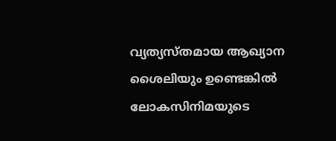വ്യത്യസ്തമായ ആഖ്യാന ശൈലിയും ഉണ്ടെങ്കിൽ ലോകസിനിമയുടെ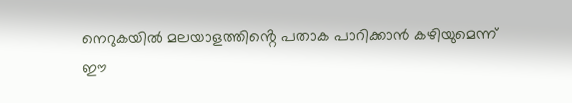നെറുകയിൽ മലയാളത്തിൻ്റെ പതാക പാറിക്കാൻ കഴിയുമെന്ന് ഈ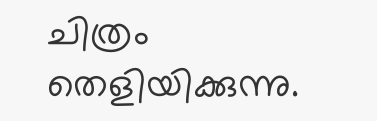ചിത്രം തെളിയിക്കുന്നു.